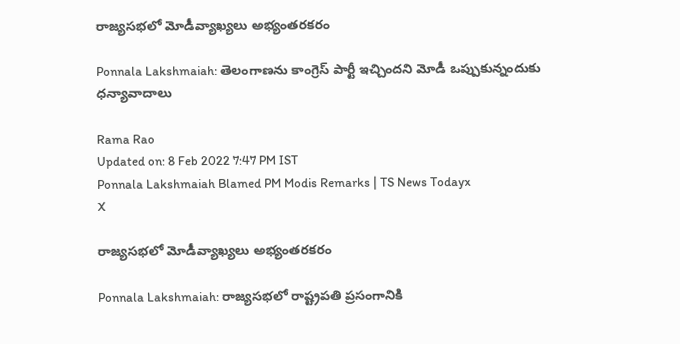రాజ్యసభలో మోడీవ్యాఖ్యలు అభ్యంతరకరం

Ponnala Lakshmaiah: తెలంగాణను కాంగ్రెస్ పార్టీ ఇచ్చిందని మోడీ ఒప్పుకున్నందుకు ధన్యావాదాలు

Rama Rao
Updated on: 8 Feb 2022 7:47 PM IST
Ponnala Lakshmaiah Blamed PM Modis Remarks | TS News Todayx
X

రాజ్యసభలో మోడీవ్యాఖ్యలు అభ్యంతరకరం

Ponnala Lakshmaiah: రాజ్యసభలో రాష్ట్రపతి ప్రసంగానికి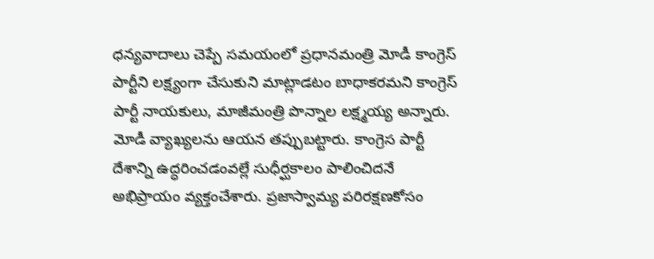ధన్యవాదాలు చెప్పే సమయంలో ప్రధానమంత్రి మోడీ కాంగ్రెస్ పార్టీని లక్ష్యంగా చేసుకుని మాట్లాడటం బాధాకరమని కాంగ్రెస్ పార్టీ నాయకులు, మాజీమంత్రి పొన్నాల లక్ష్మయ్య అన్నారు. మోడీ వ్యాఖ్యలను ఆయన తప్పుబట్టారు. కాంగ్రెస‌ పార్టీ దేశాన్ని ఉద్ధరించడంవల్లే సుధీర్ఘకాలం పాలించిదనే అభిప్రాయం వ్యక్తంచేశారు. ప్రజాస్వామ్య పరిరక్షణకోసం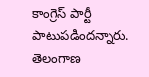కాంగ్రెస్ పార్టీ పాటుపడిందన్నారు. తెలంగాణ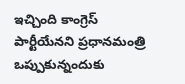ఇచ్చింది కాంగ్రెస్ పార్టీయేనని ప్రధానమంత్రి ఒప్పుకున్నందుకు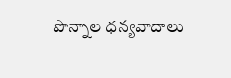పొన్నాల ధన్యవాదాలు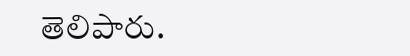తెలిపారు.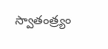స్వాతంత్ర్యం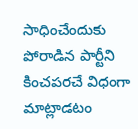సాధించేందుకు పోరాడిన పార్టీని కించపరచే విధంగా మాట్లాడటం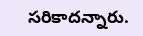సరికాదన్నారు.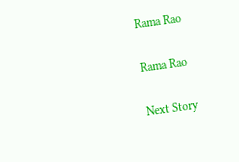Rama Rao

Rama Rao

Next Story